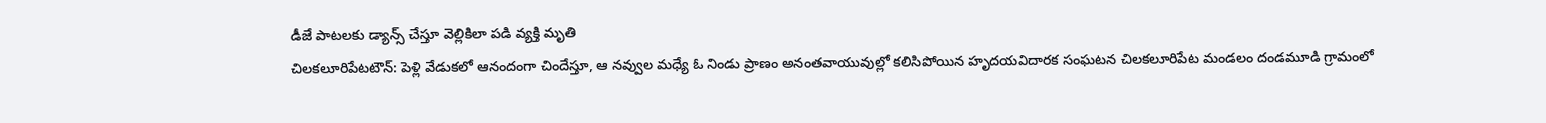డీజే పాటలకు డ్యాన్స్ చేస్తూ వెల్లికిలా పడి వ్యక్తి మృతి
చిలకలూరిపేటటౌన్: పెళ్లి వేడుకలో ఆనందంగా చిందేస్తూ, ఆ నవ్వుల మధ్యే ఓ నిండు ప్రాణం అనంతవాయువుల్లో కలిసిపోయిన హృదయవిదారక సంఘటన చిలకలూరిపేట మండలం దండమూడి గ్రామంలో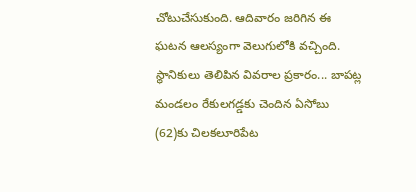చోటుచేసుకుంది. ఆదివారం జరిగిన ఈ ఘటన ఆలస్యంగా వెలుగులోకి వచ్చింది.
స్థానికులు తెలిపిన వివరాల ప్రకారం... బాపట్ల మండలం రేకులగడ్డకు చెందిన ఏసోబు (62)కు చిలకలూరిపేట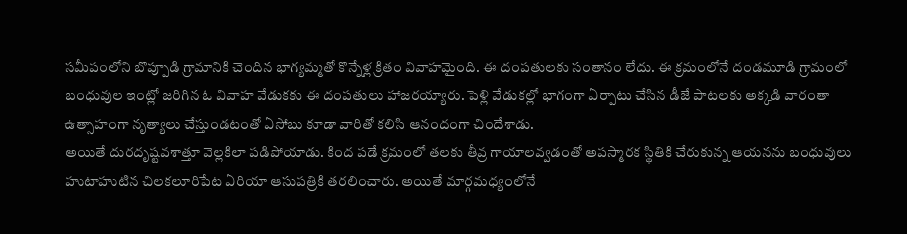సమీపంలోని బొప్పూడి గ్రామానికి చెందిన భాగ్యమ్మతో కొన్నేళ్ల క్రితం వివాహమైంది. ఈ దంపతులకు సంతానం లేదు. ఈ క్రమంలోనే దండమూడి గ్రామంలో బంధువుల ఇంట్లో జరిగిన ఓ వివాహ వేడుకకు ఈ దంపతులు హాజరయ్యారు. పెళ్లి వేడుకల్లో భాగంగా ఏర్పాటు చేసిన డీజే పాటలకు అక్కడి వారంతా ఉత్సాహంగా నృత్యాలు చేస్తుండటంతో ఏసోబు కూడా వారితో కలిసి ఆనందంగా చిందేశాడు.
అయితే దురదృష్టవశాత్తూ వెల్లకిలా పడిపోయాడు. కింద పడే క్రమంలో తలకు తీవ్ర గాయాలవ్వడంతో అపస్మారక స్థితికి చేరుకున్న ఆయనను బంధువులు హుటాహుటిన చిలకలూరిపేట ఏరియా ఆసుపత్రికి తరలించారు. అయితే మార్గమధ్యంలోనే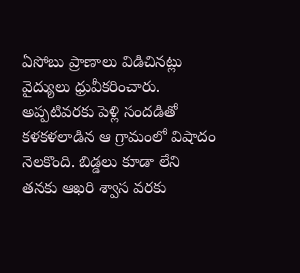ఏసోబు ప్రాణాలు విడిచినట్లు వైద్యులు ధ్రువీకరించారు. అప్పటివరకు పెళ్లి సందడితో కళకళలాడిన ఆ గ్రామంలో విషాదం నెలకొంది. బిడ్డలు కూడా లేని తనకు ఆఖరి శ్వాస వరకు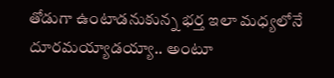తోడుగా ఉంటాడనుకున్న భర్త ఇలా మధ్యలోనే దూరమయ్యాడయ్యా.. అంటూ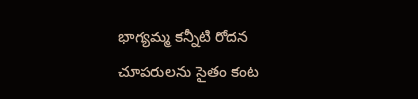భాగ్యమ్మ కన్నీటి రోదన చూపరులను సైతం కంట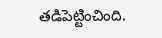తడిపెట్టించింది.